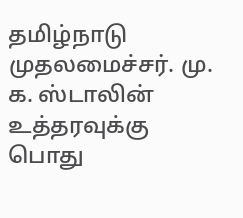தமிழ்நாடு முதலமைச்சர். மு. க. ஸ்டாலின் உத்தரவுக்கு பொது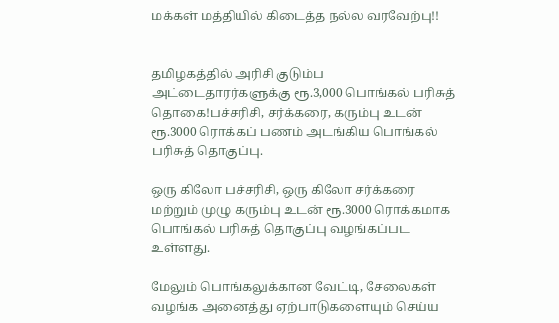மக்கள் மத்தியில் கிடைத்த நல்ல வரவேற்பு!!


தமிழகத்தில் அரிசி குடும்ப அட்டைதாரர்களுக்கு ரூ.3,000 பொங்கல் பரிசுத் தொகை!பச்சரிசி, சர்க்கரை, கரும்பு உடன் ரூ.3000 ரொக்கப் பணம் அடங்கிய பொங்கல் பரிசுத் தொகுப்பு.

ஒரு கிலோ பச்சரிசி, ஒரு கிலோ சர்க்கரை மற்றும் முழு கரும்பு உடன் ரூ.3000 ரொக்கமாக பொங்கல் பரிசுத் தொகுப்பு வழங்கப்பட உள்ளது.

மேலும் பொங்கலுக்கான வேட்டி, சேலைகள் வழங்க அனைத்து ஏற்பாடுகளையும் செய்ய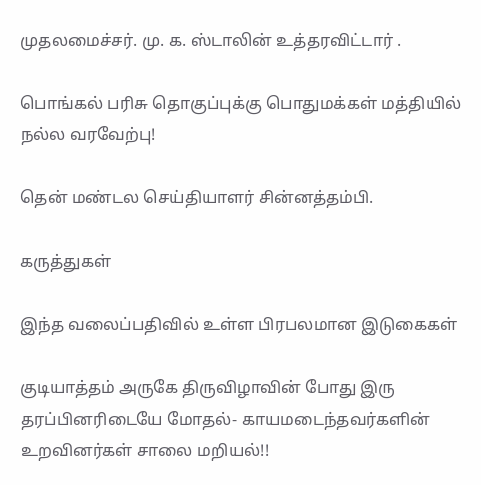முதலமைச்சர். மு. க. ஸ்டாலின் உத்தரவிட்டார் .

பொங்கல் பரிசு தொகுப்புக்கு பொதுமக்கள் மத்தியில் நல்ல வரவேற்பு!

தென் மண்டல செய்தியாளர் சின்னத்தம்பி.

கருத்துகள்

இந்த வலைப்பதிவில் உள்ள பிரபலமான இடுகைகள்

குடியாத்தம் அருகே திருவிழாவின் போது இரு தரப்பினரிடையே மோதல்- காயமடைந்தவர்களின் உறவினர்கள் சாலை மறியல்!!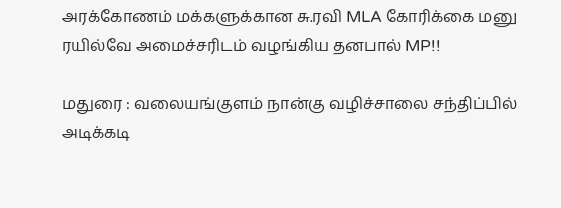அரக்கோணம் மக்களுக்கான சு.ரவி MLA கோரிக்கை மனு ரயில்வே அமைச்சரிடம் வழங்கிய தனபால் MP!!

மதுரை : வலையங்குளம் நான்கு வழிச்சாலை சந்திப்பில் அடிக்கடி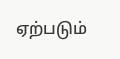ஏற்படும்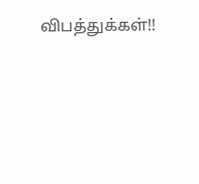விபத்துக்கள்!!